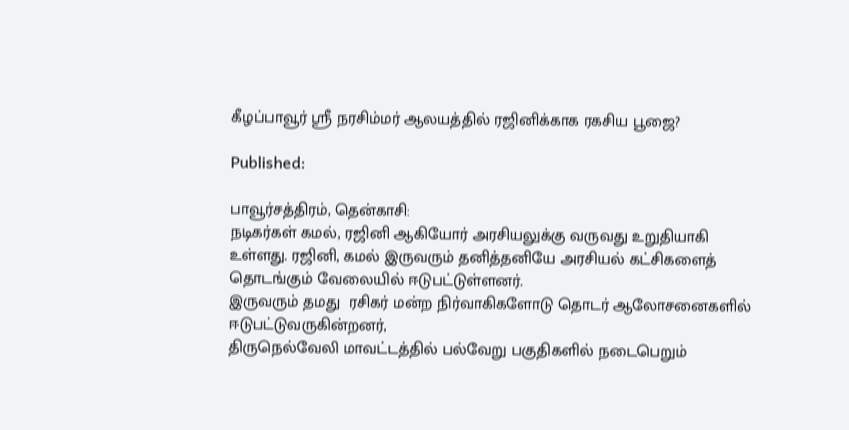கீழப்பாவூர் ஸ்ரீ நரசிம்மர் ஆலயத்தில் ரஜினிக்காக ரகசிய பூஜை?

Published:

பாவூர்சத்திரம், தென்காசி:
நடிகர்கள் கமல், ரஜினி ஆகியோர் அரசியலுக்கு வருவது உறுதியாகி உள்ளது. ரஜினி, கமல் இருவரும் தனித்தனியே அரசியல் கட்சிகளைத் தொடங்கும் வேலையில் ஈடுபட்டுள்ளனர்.
இருவரும் தமது  ரசிகர் மன்ற நிர்வாகிகளோடு தொடர் ஆலோசனைகளில் ஈடுபட்டுவருகின்றனர்,
திருநெல்வேலி மாவட்டத்தில் பல்வேறு பகுதிகளில் நடைபெறும்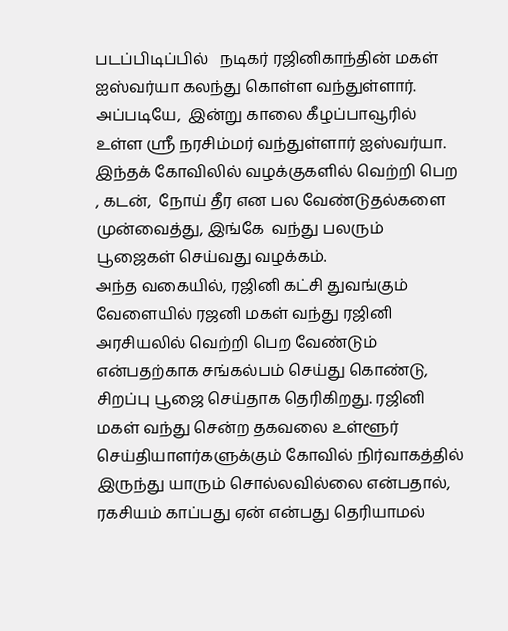படப்பிடிப்பில்   நடிகர் ரஜினிகாந்தின் மகள் ஐஸ்வர்யா கலந்து கொள்ள வந்துள்ளார். அப்படியே,  இன்று காலை கீழப்பாவூரில் உள்ள ஸ்ரீ நரசிம்மர் வந்துள்ளார் ஐஸ்வர்யா.
இந்தக் கோவிலில் வழக்குகளில் வெற்றி பெற , கடன்,  நோய் தீர என பல வேண்டுதல்களை முன்வைத்து, இங்கே  வந்து பலரும் பூஜைகள் செய்வது வழக்கம்.
அந்த வகையில், ரஜினி கட்சி துவங்கும் வேளையில் ரஜனி மகள் வந்து ரஜினி அரசியலில் வெற்றி பெற வேண்டும் என்பதற்காக சங்கல்பம் செய்து கொண்டு, சிறப்பு பூஜை செய்தாக தெரிகிறது. ரஜினி மகள் வந்து சென்ற தகவலை உள்ளூர் செய்தியாளர்களுக்கும் கோவில் நிர்வாகத்தில் இருந்து யாரும் சொல்லவில்லை என்பதால், ரகசியம் காப்பது ஏன் என்பது தெரியாமல்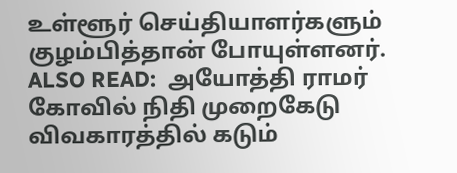உள்ளூர் செய்தியாளர்களும் குழம்பித்தான் போயுள்ளனர்.
ALSO READ:  அயோத்தி ராமர் கோவில் நிதி முறைகேடு விவகாரத்தில் கடும்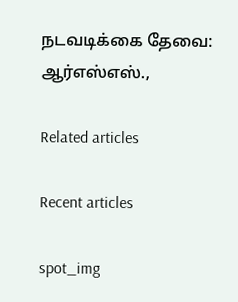நடவடிக்கை தேவை: ஆர்எஸ்எஸ்.,

Related articles

Recent articles

spot_img